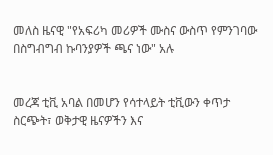መለስ ዜናዊ "የአፍሪካ መሪዎች ሙስና ውስጥ የምንገባው በስግብግብ ኩባንያዎች ጫና ነው" አሉ


መረጃ ቲቪ አባል በመሆን የሳተላይት ቲቪውን ቀጥታ ስርጭት፣ ወቅታዊ ዜናዎችን እና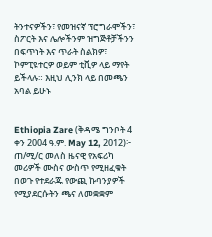ትንተናዎችን፣ የመዝናኛ ፕሮግራሞችን፣ ስፖርት እና ሌሎችንም ዝግጅቶቻችንን በፍጥነት እና ጥራት ስልክዎ፣ ኮምፒዩተርዎ ወይም ቲቪዎ ላይ ማየት ይችላሉ። እዚህ ሊንክ ላይ በመጫን አባል ይሁኑ


Ethiopia Zare (ቅዳሜ ግንቦት 4 ቀን 2004 ዓ.ም. May 12, 2012)፦ ጠ/ሚ/ር መለስ ዜናዊ የአፍሪካ መሪዎች ሙስና ውስጥ የሚዘፈቁት በወጉ የተደራጁ የውጪ ኩባንያዎች የሚያደርሱትን ጫና ለመቋቋም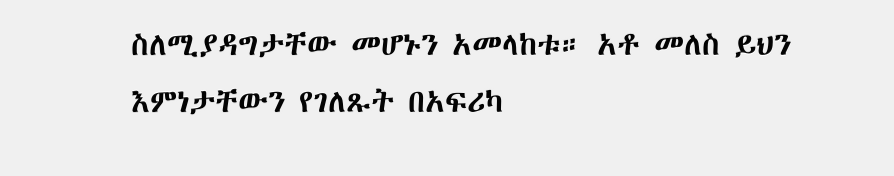ስለሚያዳግታቸው መሆኑን አመላከቱ። አቶ መለስ ይህን እምነታቸውን የገለጹት በአፍሪካ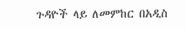ጉዳዮች ላይ ለመምከር በአዲስ